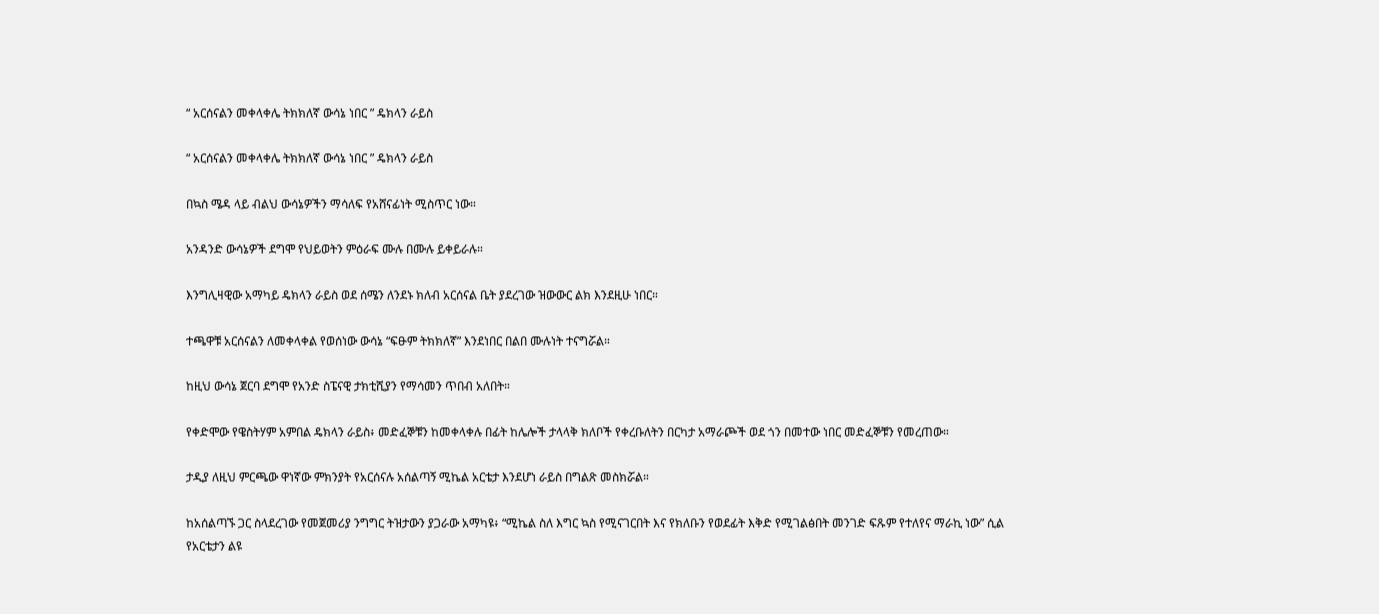“ አርሰናልን መቀላቀሌ ትክክለኛ ውሳኔ ነበር ” ዴክላን ራይስ

“ አርሰናልን መቀላቀሌ ትክክለኛ ውሳኔ ነበር ” ዴክላን ራይስ

በኳስ ሜዳ ላይ ብልህ ውሳኔዎችን ማሳለፍ የአሸናፊነት ሚስጥር ነው።

አንዳንድ ውሳኔዎች ደግሞ የህይወትን ምዕራፍ ሙሉ በሙሉ ይቀይራሉ።

እንግሊዛዊው አማካይ ዴክላን ራይስ ወደ ሰሜን ለንደኑ ክለብ አርሰናል ቤት ያደረገው ዝውውር ልክ እንደዚሁ ነበር።

ተጫዋቹ አርሰናልን ለመቀላቀል የወሰነው ውሳኔ “ፍፁም ትክክለኛ” እንደነበር በልበ ሙሉነት ተናግሯል።

ከዚህ ውሳኔ ጀርባ ደግሞ የአንድ ስፔናዊ ታክቲሺያን የማሳመን ጥበብ አለበት።

የቀድሞው የዌስትሃም አምበል ዴክላን ራይስ፥ መድፈኞቹን ከመቀላቀሉ በፊት ከሌሎች ታላላቅ ክለቦች የቀረቡለትን በርካታ አማራጮች ወደ ጎን በመተው ነበር መድፈኞቹን የመረጠው።

ታዲያ ለዚህ ምርጫው ዋነኛው ምክንያት የአርሰናሉ አሰልጣኝ ሚኬል አርቴታ እንደሆነ ራይስ በግልጽ መስክሯል።

ከአሰልጣኙ ጋር ስላደረገው የመጀመሪያ ንግግር ትዝታውን ያጋራው አማካዩ፥ “ሚኬል ስለ እግር ኳስ የሚናገርበት እና የክለቡን የወደፊት እቅድ የሚገልፅበት መንገድ ፍጹም የተለየና ማራኪ ነው” ሲል የአርቴታን ልዩ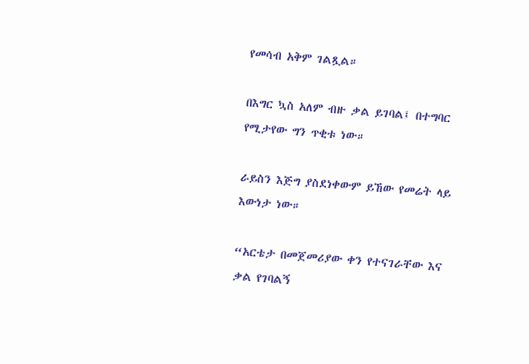የመሳብ አቅም ገልጿል።

በእግር ኳስ አለም ብዙ ቃል ይገባል፤ በተግባር የሚታየው ግን ጥቂቱ ነው።

ራይስን እጅግ ያስደነቀውም ይኸው የመሬት ላይ እውነታ ነው።

“አርቴታ በመጀመሪያው ቀን የተናገራቸው እና ቃል የገባልኝ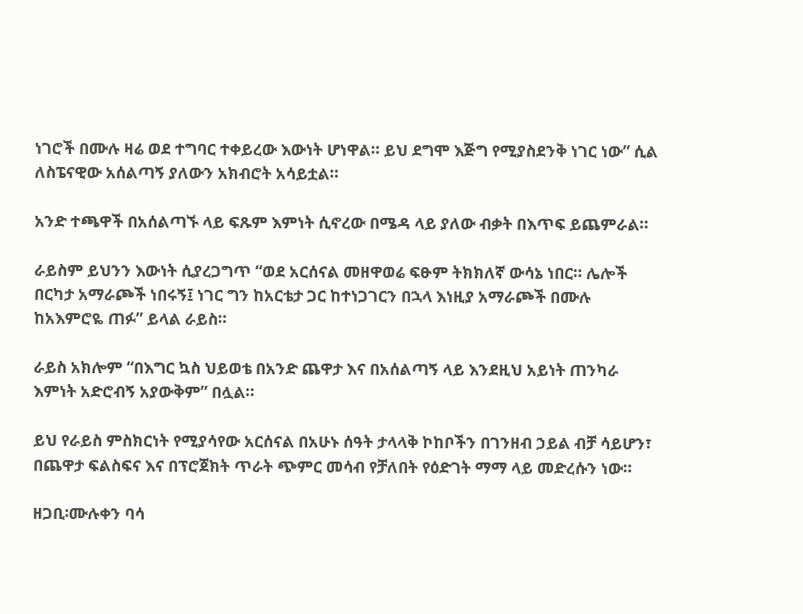ነገሮች በሙሉ ዛሬ ወደ ተግባር ተቀይረው እውነት ሆነዋል። ይህ ደግሞ እጅግ የሚያስደንቅ ነገር ነው” ሲል ለስፔናዊው አሰልጣኝ ያለውን አክብሮት አሳይቷል።

አንድ ተጫዋች በአሰልጣኙ ላይ ፍጹም እምነት ሲኖረው በሜዳ ላይ ያለው ብቃት በእጥፍ ይጨምራል።

ራይስም ይህንን እውነት ሲያረጋግጥ “ወደ አርሰናል መዘዋወሬ ፍፁም ትክክለኛ ውሳኔ ነበር። ሌሎች በርካታ አማራጮች ነበሩኝ፤ ነገር ግን ከአርቴታ ጋር ከተነጋገርን በኋላ እነዚያ አማራጮች በሙሉ ከአእምሮዬ ጠፉ” ይላል ራይስ።

ራይስ አክሎም “በእግር ኳስ ህይወቴ በአንድ ጨዋታ እና በአሰልጣኝ ላይ እንደዚህ አይነት ጠንካራ እምነት አድሮብኝ አያውቅም” በሏል።

ይህ የራይስ ምስክርነት የሚያሳየው አርሰናል በአሁኑ ሰዓት ታላላቅ ኮከቦችን በገንዘብ ኃይል ብቻ ሳይሆን፣ በጨዋታ ፍልስፍና እና በፕሮጀክት ጥራት ጭምር መሳብ የቻለበት የዕድገት ማማ ላይ መድረሱን ነው።

ዘጋቢ፡ሙሉቀን ባሳ